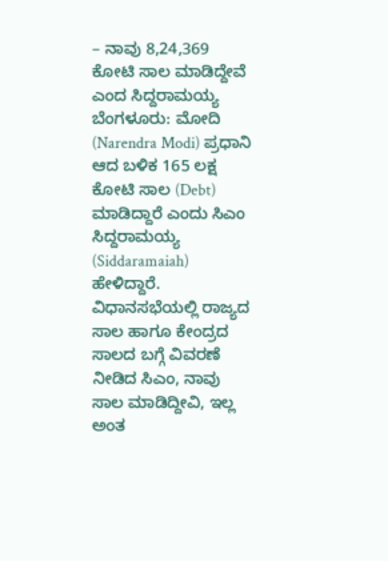– ನಾವು 8,24,369 ಕೋಟಿ ಸಾಲ ಮಾಡಿದ್ದೇವೆ ಎಂದ ಸಿದ್ದರಾಮಯ್ಯ
ಬೆಂಗಳೂರು: ಮೋದಿ (Narendra Modi) ಪ್ರಧಾನಿ ಆದ ಬಳಿಕ 165 ಲಕ್ಷ ಕೋಟಿ ಸಾಲ (Debt) ಮಾಡಿದ್ದಾರೆ ಎಂದು ಸಿಎಂ ಸಿದ್ದರಾಮಯ್ಯ (Siddaramaiah) ಹೇಳಿದ್ದಾರೆ.
ವಿಧಾನಸಭೆಯಲ್ಲಿ ರಾಜ್ಯದ ಸಾಲ ಹಾಗೂ ಕೇಂದ್ರದ ಸಾಲದ ಬಗ್ಗೆ ವಿವರಣೆ ನೀಡಿದ ಸಿಎಂ, ನಾವು ಸಾಲ ಮಾಡಿದ್ದೀವಿ, ಇಲ್ಲ ಅಂತ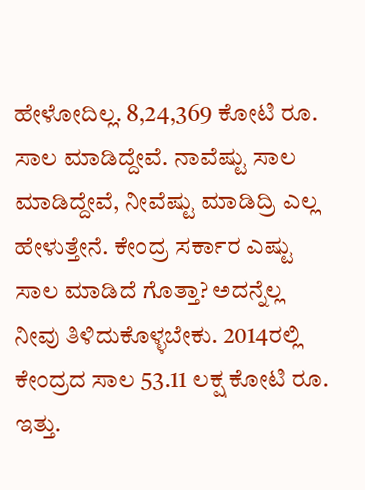ಹೇಳೋದಿಲ್ಲ. 8,24,369 ಕೋಟಿ ರೂ. ಸಾಲ ಮಾಡಿದ್ದೇವೆ. ನಾವೆಷ್ಟು ಸಾಲ ಮಾಡಿದ್ದೇವೆ, ನೀವೆಷ್ಟು ಮಾಡಿದ್ರಿ ಎಲ್ಲ ಹೇಳುತ್ತೇನೆ. ಕೇಂದ್ರ ಸರ್ಕಾರ ಎಷ್ಟು ಸಾಲ ಮಾಡಿದೆ ಗೊತ್ತಾ? ಅದನ್ನೆಲ್ಲ ನೀವು ತಿಳಿದುಕೊಳ್ಳಬೇಕು. 2014ರಲ್ಲಿ ಕೇಂದ್ರದ ಸಾಲ 53.11 ಲಕ್ಷ ಕೋಟಿ ರೂ. ಇತ್ತು.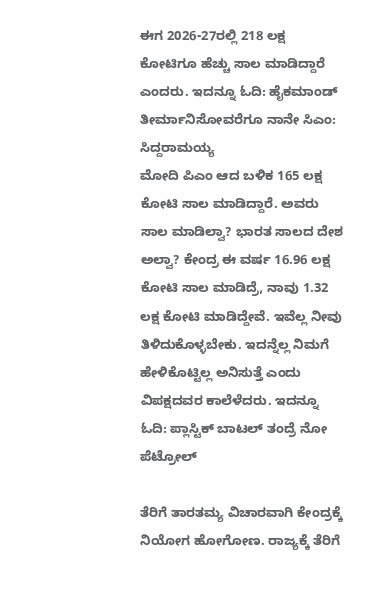ಈಗ 2026-27ರಲ್ಲಿ 218 ಲಕ್ಷ ಕೋಟಿಗೂ ಹೆಚ್ಚು ಸಾಲ ಮಾಡಿದ್ದಾರೆ ಎಂದರು. ಇದನ್ನೂ ಓದಿ: ಹೈಕಮಾಂಡ್ ತೀರ್ಮಾನಿಸೋವರೆಗೂ ನಾನೇ ಸಿಎಂ: ಸಿದ್ದರಾಮಯ್ಯ
ಮೋದಿ ಪಿಎಂ ಆದ ಬಳಿಕ 165 ಲಕ್ಷ ಕೋಟಿ ಸಾಲ ಮಾಡಿದ್ದಾರೆ. ಅವರು ಸಾಲ ಮಾಡಿಲ್ವಾ? ಭಾರತ ಸಾಲದ ದೇಶ ಅಲ್ವಾ? ಕೇಂದ್ರ ಈ ವರ್ಷ 16.96 ಲಕ್ಷ ಕೋಟಿ ಸಾಲ ಮಾಡಿದ್ರೆ, ನಾವು 1.32 ಲಕ್ಷ ಕೋಟಿ ಮಾಡಿದ್ದೇವೆ. ಇವೆಲ್ಲ ನೀವು ತಿಳಿದುಕೊಳ್ಳಬೇಕು. ಇದನ್ನೆಲ್ಲ ನಿಮಗೆ ಹೇಳಿಕೊಟ್ಟಿಲ್ಲ ಅನಿಸುತ್ತೆ ಎಂದು ವಿಪಕ್ಷದವರ ಕಾಲೆಳೆದರು. ಇದನ್ನೂ ಓದಿ: ಪ್ಲಾಸ್ಟಿಕ್ ಬಾಟಲ್ ತಂದ್ರೆ ನೋ ಪೆಟ್ರೋಲ್

ತೆರಿಗೆ ತಾರತಮ್ಯ ವಿಚಾರವಾಗಿ ಕೇಂದ್ರಕ್ಕೆ ನಿಯೋಗ ಹೋಗೋಣ. ರಾಜ್ಯಕ್ಕೆ ತೆರಿಗೆ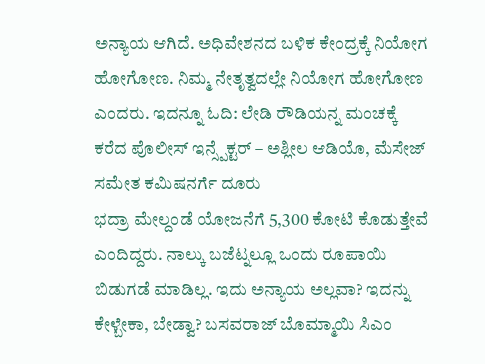ಅನ್ಯಾಯ ಆಗಿದೆ. ಅಧಿವೇಶನದ ಬಳಿಕ ಕೇಂದ್ರಕ್ಕೆ ನಿಯೋಗ ಹೋಗೋಣ. ನಿಮ್ಮ ನೇತೃತ್ವದಲ್ಲೇ ನಿಯೋಗ ಹೋಗೋಣ ಎಂದರು. ಇದನ್ನೂ ಓದಿ: ಲೇಡಿ ರೌಡಿಯನ್ನ ಮಂಚಕ್ಕೆ ಕರೆದ ಪೊಲೀಸ್ ಇನ್ಸ್ಪೆಕ್ಟರ್ – ಅಶ್ಲೀಲ ಆಡಿಯೊ, ಮೆಸೇಜ್ ಸಮೇತ ಕಮಿಷನರ್ಗೆ ದೂರು
ಭದ್ರಾ ಮೇಲ್ದಂಡೆ ಯೋಜನೆಗೆ 5,300 ಕೋಟಿ ಕೊಡುತ್ತೇವೆ ಎಂದಿದ್ದರು. ನಾಲ್ಕು ಬಜೆಟ್ನಲ್ಲೂ ಒಂದು ರೂಪಾಯಿ ಬಿಡುಗಡೆ ಮಾಡಿಲ್ಲ. ಇದು ಅನ್ಯಾಯ ಅಲ್ಲವಾ? ಇದನ್ನು ಕೇಳ್ಬೇಕಾ, ಬೇಡ್ವಾ? ಬಸವರಾಜ್ ಬೊಮ್ಮಾಯಿ ಸಿಎಂ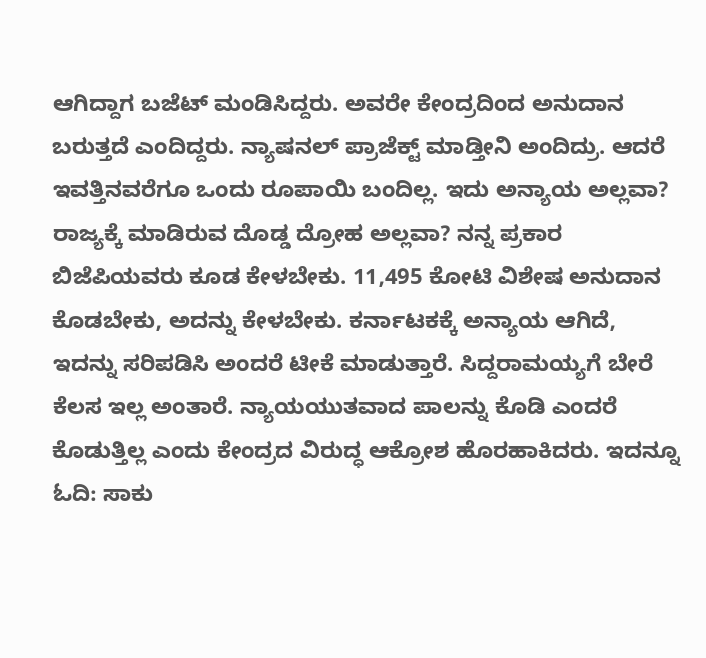ಆಗಿದ್ದಾಗ ಬಜೆಟ್ ಮಂಡಿಸಿದ್ದರು. ಅವರೇ ಕೇಂದ್ರದಿಂದ ಅನುದಾನ ಬರುತ್ತದೆ ಎಂದಿದ್ದರು. ನ್ಯಾಷನಲ್ ಪ್ರಾಜೆಕ್ಟ್ ಮಾಡ್ತೀನಿ ಅಂದಿದ್ರು. ಆದರೆ ಇವತ್ತಿನವರೆಗೂ ಒಂದು ರೂಪಾಯಿ ಬಂದಿಲ್ಲ. ಇದು ಅನ್ಯಾಯ ಅಲ್ಲವಾ? ರಾಜ್ಯಕ್ಕೆ ಮಾಡಿರುವ ದೊಡ್ಡ ದ್ರೋಹ ಅಲ್ಲವಾ? ನನ್ನ ಪ್ರಕಾರ ಬಿಜೆಪಿಯವರು ಕೂಡ ಕೇಳಬೇಕು. 11,495 ಕೋಟಿ ವಿಶೇಷ ಅನುದಾನ ಕೊಡಬೇಕು, ಅದನ್ನು ಕೇಳಬೇಕು. ಕರ್ನಾಟಕಕ್ಕೆ ಅನ್ಯಾಯ ಆಗಿದೆ, ಇದನ್ನು ಸರಿಪಡಿಸಿ ಅಂದರೆ ಟೀಕೆ ಮಾಡುತ್ತಾರೆ. ಸಿದ್ದರಾಮಯ್ಯಗೆ ಬೇರೆ ಕೆಲಸ ಇಲ್ಲ ಅಂತಾರೆ. ನ್ಯಾಯಯುತವಾದ ಪಾಲನ್ನು ಕೊಡಿ ಎಂದರೆ ಕೊಡುತ್ತಿಲ್ಲ ಎಂದು ಕೇಂದ್ರದ ವಿರುದ್ಧ ಆಕ್ರೋಶ ಹೊರಹಾಕಿದರು. ಇದನ್ನೂ ಓದಿ: ಸಾಕು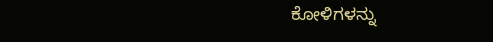ಕೋಳಿಗಳನ್ನು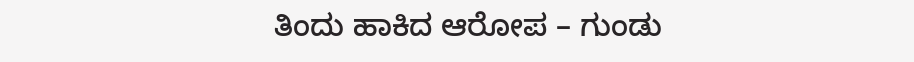ತಿಂದು ಹಾಕಿದ ಆರೋಪ – ಗುಂಡು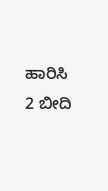ಹಾರಿಸಿ 2 ಬೀದಿ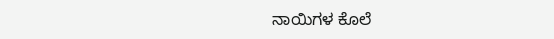ನಾಯಿಗಳ ಕೊಲೆ